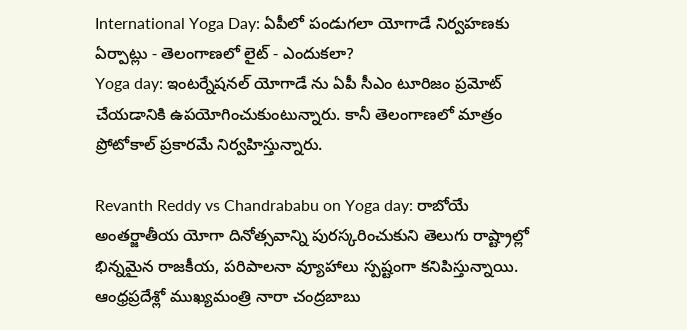International Yoga Day: ఏపీలో పండుగలా యోగాడే నిర్వహణకు ఏర్పాట్లు - తెలంగాణలో లైట్ - ఎందుకలా?
Yoga day: ఇంటర్నేషనల్ యోగాడే ను ఏపీ సీఎం టూరిజం ప్రమోట్ చేయడానికి ఉపయోగించుకుంటున్నారు. కానీ తెలంగాణలో మాత్రం ప్రోటోకాల్ ప్రకారమే నిర్వహిస్తున్నారు.

Revanth Reddy vs Chandrababu on Yoga day: రాబోయే అంతర్జాతీయ యోగా దినోత్సవాన్ని పురస్కరించుకుని తెలుగు రాష్ట్రాల్లో భిన్నమైన రాజకీయ, పరిపాలనా వ్యూహాలు స్పష్టంగా కనిపిస్తున్నాయి. ఆంధ్రప్రదేశ్లో ముఖ్యమంత్రి నారా చంద్రబాబు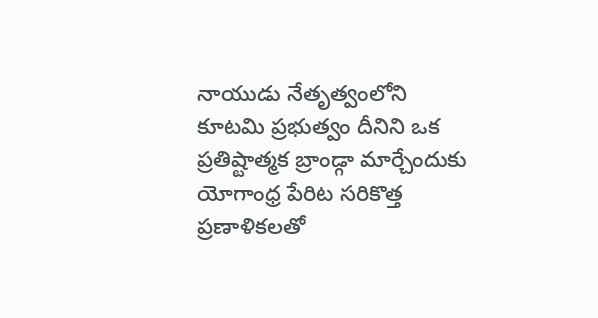నాయుడు నేతృత్వంలోని కూటమి ప్రభుత్వం దీనిని ఒక ప్రతిష్టాత్మక బ్రాండ్గా మార్చేందుకు యోగాంధ్ర పేరిట సరికొత్త ప్రణాళికలతో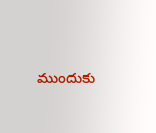ముందుకు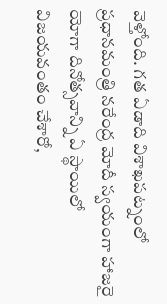వెళ్తోంది. గత ఏడాది విశాఖపట్నంలో ప్రధానమంత్రి నరేంద్ర మోదీ స్వయంగా హాజరై యోగా దినోత్సవాన్ని ఏ స్థాయిలో విజయవంతం చేశారో,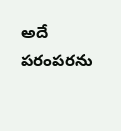అదే పరంపరను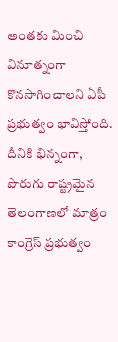అంతకు మించి వినూత్నంగా కొనసాగించాలని ఏపీ ప్రభుత్వం భావిస్తోంది. దీనికి భిన్నంగా, పొరుగు రాష్ట్రమైన తెలంగాణలో మాత్రం కాంగ్రెస్ ప్రభుత్వం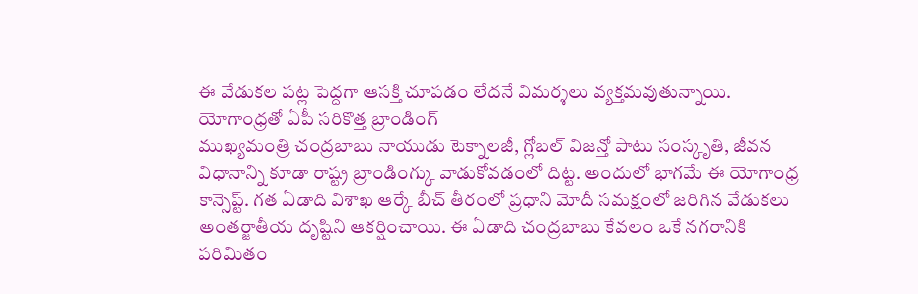ఈ వేడుకల పట్ల పెద్దగా ఆసక్తి చూపడం లేదనే విమర్శలు వ్యక్తమవుతున్నాయి.
యోగాంధ్రతో ఏపీ సరికొత్త బ్రాండింగ్
ముఖ్యమంత్రి చంద్రబాబు నాయుడు టెక్నాలజీ, గ్లోబల్ విజన్తో పాటు సంస్కృతి, జీవన విధానాన్ని కూడా రాష్ట్ర బ్రాండింగ్కు వాడుకోవడంలో దిట్ట. అందులో భాగమే ఈ యోగాంధ్ర కాన్సెప్ట్. గత ఏడాది విశాఖ ఆర్కే బీచ్ తీరంలో ప్రధాని మోదీ సమక్షంలో జరిగిన వేడుకలు అంతర్జాతీయ దృష్టిని ఆకర్షించాయి. ఈ ఏడాది చంద్రబాబు కేవలం ఒకే నగరానికి పరిమితం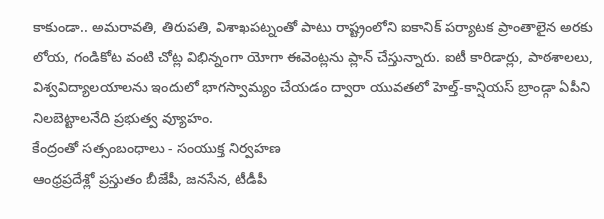కాకుండా.. అమరావతి, తిరుపతి, విశాఖపట్నంతో పాటు రాష్ట్రంలోని ఐకానిక్ పర్యాటక ప్రాంతాలైన అరకు లోయ, గండికోట వంటి చోట్ల విభిన్నంగా యోగా ఈవెంట్లను ప్లాన్ చేస్తున్నారు. ఐటీ కారిడార్లు, పాఠశాలలు, విశ్వవిద్యాలయాలను ఇందులో భాగస్వామ్యం చేయడం ద్వారా యువతలో హెల్త్-కాన్షియస్ బ్రాండ్గా ఏపీని నిలబెట్టాలనేది ప్రభుత్వ వ్యూహం.
కేంద్రంతో సత్సంబంధాలు - సంయుక్త నిర్వహణ
ఆంధ్రప్రదేశ్లో ప్రస్తుతం బీజేపీ, జనసేన, టీడీపీ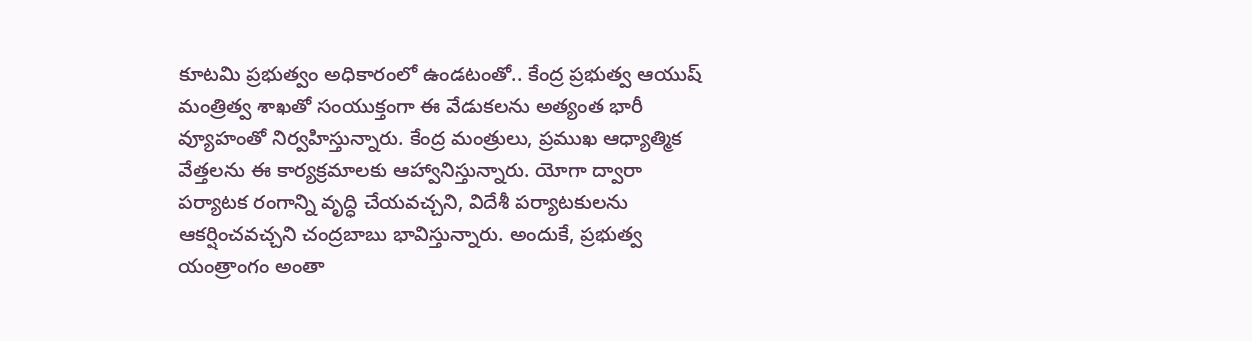కూటమి ప్రభుత్వం అధికారంలో ఉండటంతో.. కేంద్ర ప్రభుత్వ ఆయుష్ మంత్రిత్వ శాఖతో సంయుక్తంగా ఈ వేడుకలను అత్యంత భారీ వ్యూహంతో నిర్వహిస్తున్నారు. కేంద్ర మంత్రులు, ప్రముఖ ఆధ్యాత్మిక వేత్తలను ఈ కార్యక్రమాలకు ఆహ్వానిస్తున్నారు. యోగా ద్వారా పర్యాటక రంగాన్ని వృద్ధి చేయవచ్చని, విదేశీ పర్యాటకులను ఆకర్షించవచ్చని చంద్రబాబు భావిస్తున్నారు. అందుకే, ప్రభుత్వ యంత్రాంగం అంతా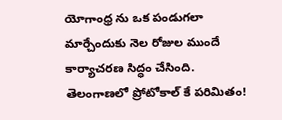యోగాంధ్ర ను ఒక పండుగలా మార్చేందుకు నెల రోజుల ముందే కార్యాచరణ సిద్ధం చేసింది.
తెలంగాణలో ప్రోటోకాల్ కే పరిమితం!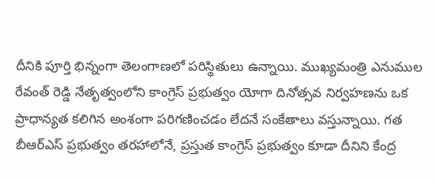దీనికి పూర్తి భిన్నంగా తెలంగాణలో పరిస్థితులు ఉన్నాయి. ముఖ్యమంత్రి ఎనుముల రేవంత్ రెడ్డి నేతృత్వంలోని కాంగ్రెస్ ప్రభుత్వం యోగా దినోత్సవ నిర్వహణను ఒక ప్రాధాన్యత కలిగిన అంశంగా పరిగణించడం లేదనే సంకేతాలు వస్తున్నాయి. గత బీఆర్ఎస్ ప్రభుత్వం తరహాలోనే, ప్రస్తుత కాంగ్రెస్ ప్రభుత్వం కూడా దీనిని కేంద్ర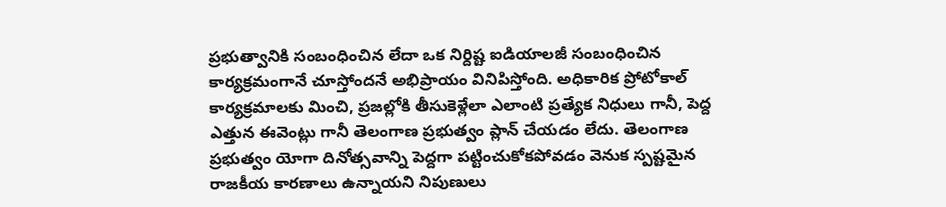ప్రభుత్వానికి సంబంధించిన లేదా ఒక నిర్దిష్ట ఐడియాలజీ సంబంధించిన కార్యక్రమంగానే చూస్తోందనే అభిప్రాయం వినిపిస్తోంది. అధికారిక ప్రోటోకాల్ కార్యక్రమాలకు మించి, ప్రజల్లోకి తీసుకెళ్లేలా ఎలాంటి ప్రత్యేక నిధులు గానీ, పెద్ద ఎత్తున ఈవెంట్లు గానీ తెలంగాణ ప్రభుత్వం ప్లాన్ చేయడం లేదు. తెలంగాణ ప్రభుత్వం యోగా దినోత్సవాన్ని పెద్దగా పట్టించుకోకపోవడం వెనుక స్పష్టమైన రాజకీయ కారణాలు ఉన్నాయని నిపుణులు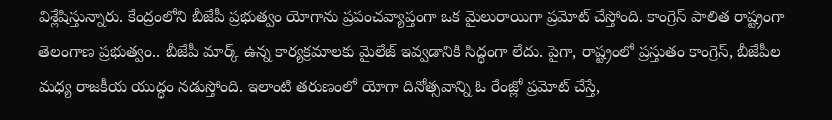విశ్లేషిస్తున్నారు. కేంద్రంలోని బీజేపీ ప్రభుత్వం యోగాను ప్రపంచవ్యాప్తంగా ఒక మైలురాయిగా ప్రమోట్ చేస్తోంది. కాంగ్రెస్ పాలిత రాష్ట్రంగా తెలంగాణ ప్రభుత్వం.. బీజేపీ మార్క్ ఉన్న కార్యక్రమాలకు మైలేజ్ ఇవ్వడానికి సిద్ధంగా లేదు. పైగా, రాష్ట్రంలో ప్రస్తుతం కాంగ్రెస్, బీజేపీల మధ్య రాజకీయ యుద్ధం నడుస్తోంది. ఇలాంటి తరుణంలో యోగా దినోత్సవాన్ని ఓ రేంజ్లో ప్రమోట్ చేస్తే,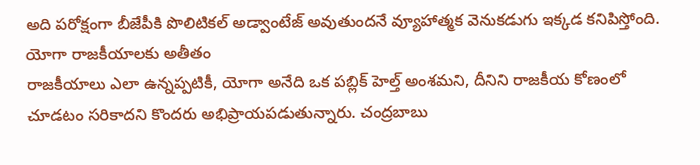అది పరోక్షంగా బీజేపీకి పొలిటికల్ అడ్వాంటేజ్ అవుతుందనే వ్యూహాత్మక వెనుకడుగు ఇక్కడ కనిపిస్తోంది.
యోగా రాజకీయాలకు అతీతం
రాజకీయాలు ఎలా ఉన్నప్పటికీ, యోగా అనేది ఒక పబ్లిక్ హెల్త్ అంశమని, దీనిని రాజకీయ కోణంలో చూడటం సరికాదని కొందరు అభిప్రాయపడుతున్నారు. చంద్రబాబు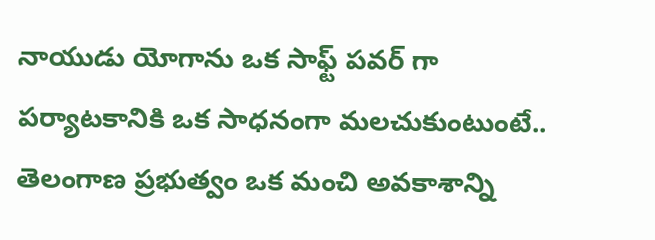నాయుడు యోగాను ఒక సాఫ్ట్ పవర్ గా పర్యాటకానికి ఒక సాధనంగా మలచుకుంటుంటే.. తెలంగాణ ప్రభుత్వం ఒక మంచి అవకాశాన్ని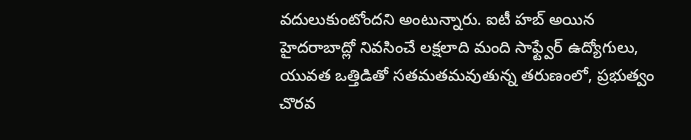వదులుకుంటోందని అంటున్నారు. ఐటీ హబ్ అయిన హైదరాబాద్లో నివసించే లక్షలాది మంది సాఫ్ట్వేర్ ఉద్యోగులు, యువత ఒత్తిడితో సతమతమవుతున్న తరుణంలో, ప్రభుత్వం చొరవ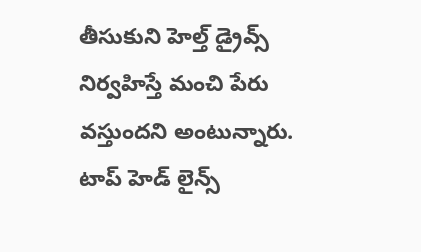తీసుకుని హెల్త్ డ్రైవ్స్ నిర్వహిస్తే మంచి పేరు వస్తుందని అంటున్నారు.
టాప్ హెడ్ లైన్స్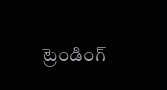ట్రెండింగ్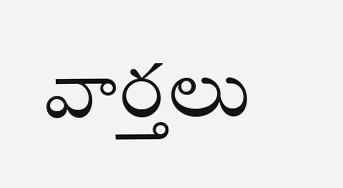వార్తలు